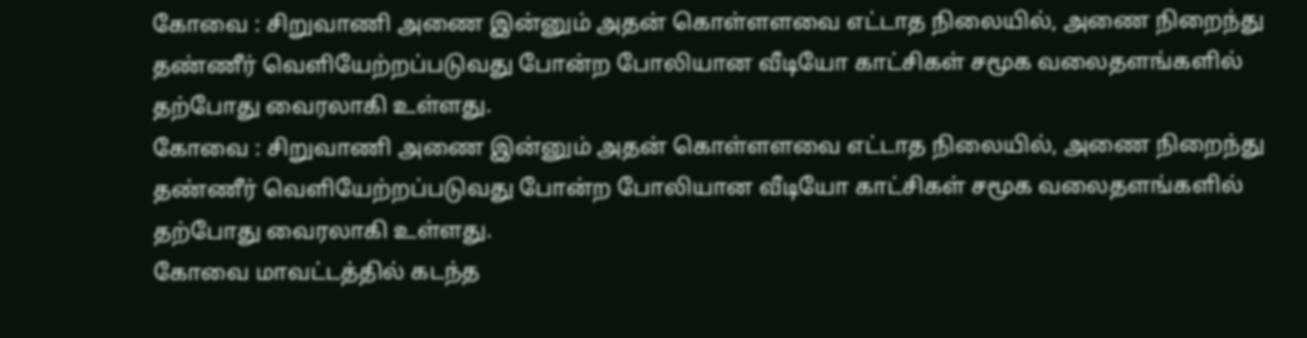கோவை : சிறுவாணி அணை இன்னும் அதன் கொள்ளளவை எட்டாத நிலையில், அணை நிறைந்து தண்ணீர் வெளியேற்றப்படுவது போன்ற போலியான வீடியோ காட்சிகள் சமூக வலைதளங்களில் தற்போது வைரலாகி உள்ளது.
கோவை : சிறுவாணி அணை இன்னும் அதன் கொள்ளளவை எட்டாத நிலையில், அணை நிறைந்து தண்ணீர் வெளியேற்றப்படுவது போன்ற போலியான வீடியோ காட்சிகள் சமூக வலைதளங்களில் தற்போது வைரலாகி உள்ளது.
கோவை மாவட்டத்தில் கடந்த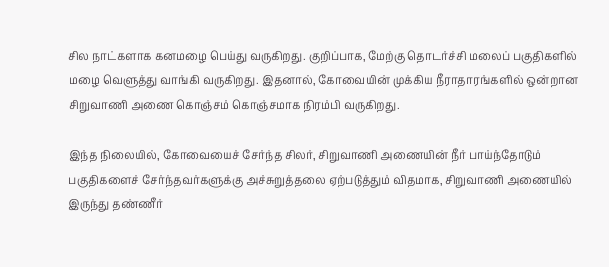சில நாட்களாக கனமழை பெய்து வருகிறது. குறிப்பாக, மேற்கு தொடர்ச்சி மலைப் பகுதிகளில் மழை வெளுத்து வாங்கி வருகிறது. இதனால், கோவையின் முக்கிய நீராதாரங்களில் ஒன்றான சிறுவாணி அணை கொஞ்சம் கொஞ்சமாக நிரம்பி வருகிறது.

இந்த நிலையில், கோவையைச் சேர்ந்த சிலர், சிறுவாணி அணையின் நீர் பாய்ந்தோடும் பகுதிகளைச் சேர்ந்தவர்களுக்கு அச்சுறுத்தலை ஏற்படுத்தும் விதமாக, சிறுவாணி அணையில் இருந்து தண்ணீர்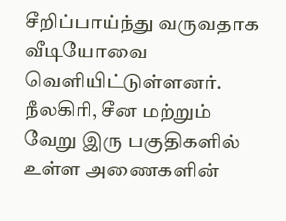சீறிப்பாய்ந்து வருவதாக வீடியோவை வெளியிட்டுள்ளனர்.
நீலகிரி, சீன மற்றும் வேறு இரு பகுதிகளில் உள்ள அணைகளின்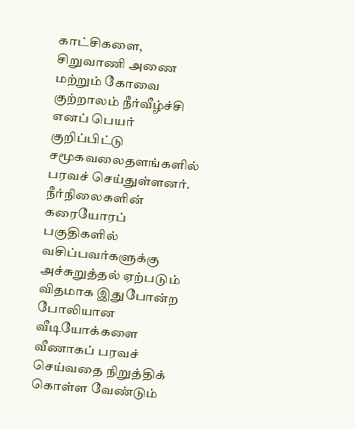காட்சிகளை, சிறுவாணி அணை மற்றும் கோவை குற்றாலம் நீர்வீழ்ச்சி எனப் பெயர் குறிப்பிட்டு சமூகவலைதளங்களில் பரவச் செய்துள்ளனர். நீர்நிலைகளின் கரையோரப் பகுதிகளில் வசிப்பவர்களுக்கு அச்சுறுத்தல் ஏற்படும் விதமாக இதுபோன்ற போலியான வீடியோக்களை வீணாகப் பரவச் செய்வதை நிறுத்திக் கொள்ள வேண்டும்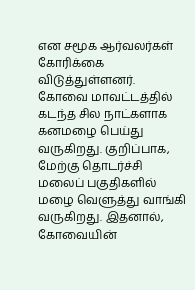என சமூக ஆர்வலர்கள் கோரிக்கை விடுத்துள்ளனர்.
கோவை மாவட்டத்தில் கடந்த சில நாட்களாக கனமழை பெய்து வருகிறது. குறிப்பாக, மேற்கு தொடர்ச்சி மலைப் பகுதிகளில் மழை வெளுத்து வாங்கி வருகிறது. இதனால், கோவையின்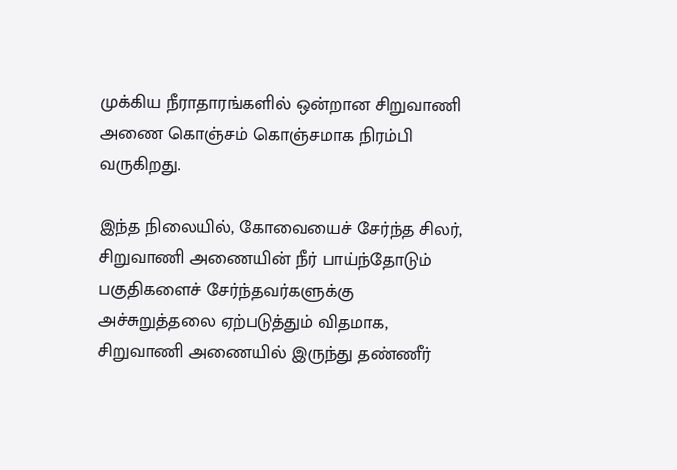முக்கிய நீராதாரங்களில் ஒன்றான சிறுவாணி அணை கொஞ்சம் கொஞ்சமாக நிரம்பி வருகிறது.

இந்த நிலையில், கோவையைச் சேர்ந்த சிலர், சிறுவாணி அணையின் நீர் பாய்ந்தோடும் பகுதிகளைச் சேர்ந்தவர்களுக்கு அச்சுறுத்தலை ஏற்படுத்தும் விதமாக, சிறுவாணி அணையில் இருந்து தண்ணீர்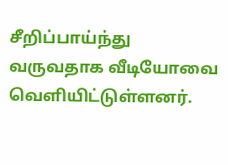சீறிப்பாய்ந்து வருவதாக வீடியோவை வெளியிட்டுள்ளனர்.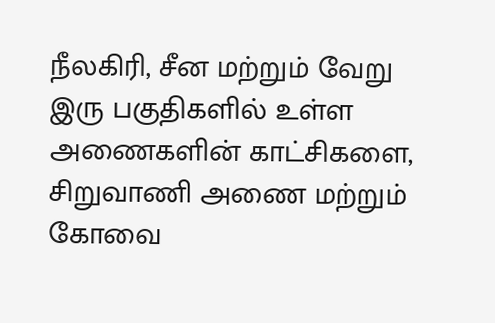நீலகிரி, சீன மற்றும் வேறு இரு பகுதிகளில் உள்ள அணைகளின் காட்சிகளை, சிறுவாணி அணை மற்றும் கோவை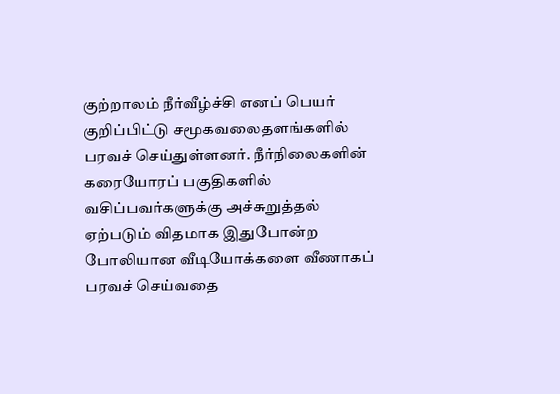குற்றாலம் நீர்வீழ்ச்சி எனப் பெயர் குறிப்பிட்டு சமூகவலைதளங்களில் பரவச் செய்துள்ளனர். நீர்நிலைகளின் கரையோரப் பகுதிகளில் வசிப்பவர்களுக்கு அச்சுறுத்தல் ஏற்படும் விதமாக இதுபோன்ற போலியான வீடியோக்களை வீணாகப் பரவச் செய்வதை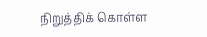நிறுத்திக் கொள்ள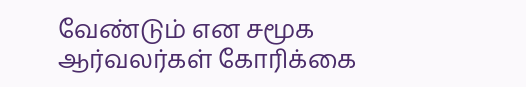வேண்டும் என சமூக ஆர்வலர்கள் கோரிக்கை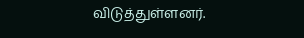விடுத்துள்ளனர்.